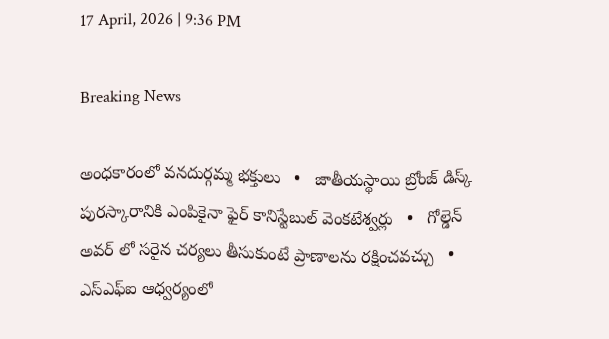17 April, 2026 | 9:36 PM

Breaking News

అంధకారంలో వనదుర్గమ్మ భక్తులు   •   జాతీయస్థాయి బ్రోంజ్ డిస్క్ పురస్కారానికి ఎంపికైనా ఫైర్ కానిస్టేబుల్ వెంకటేశ్వర్లు   •   గోల్డెన్ అవర్ లో సరైన చర్యలు తీసుకుంటే ప్రాణాలను రక్షించవచ్చు   •   ఎస్ఎఫ్ఐ ఆధ్వర్యంలో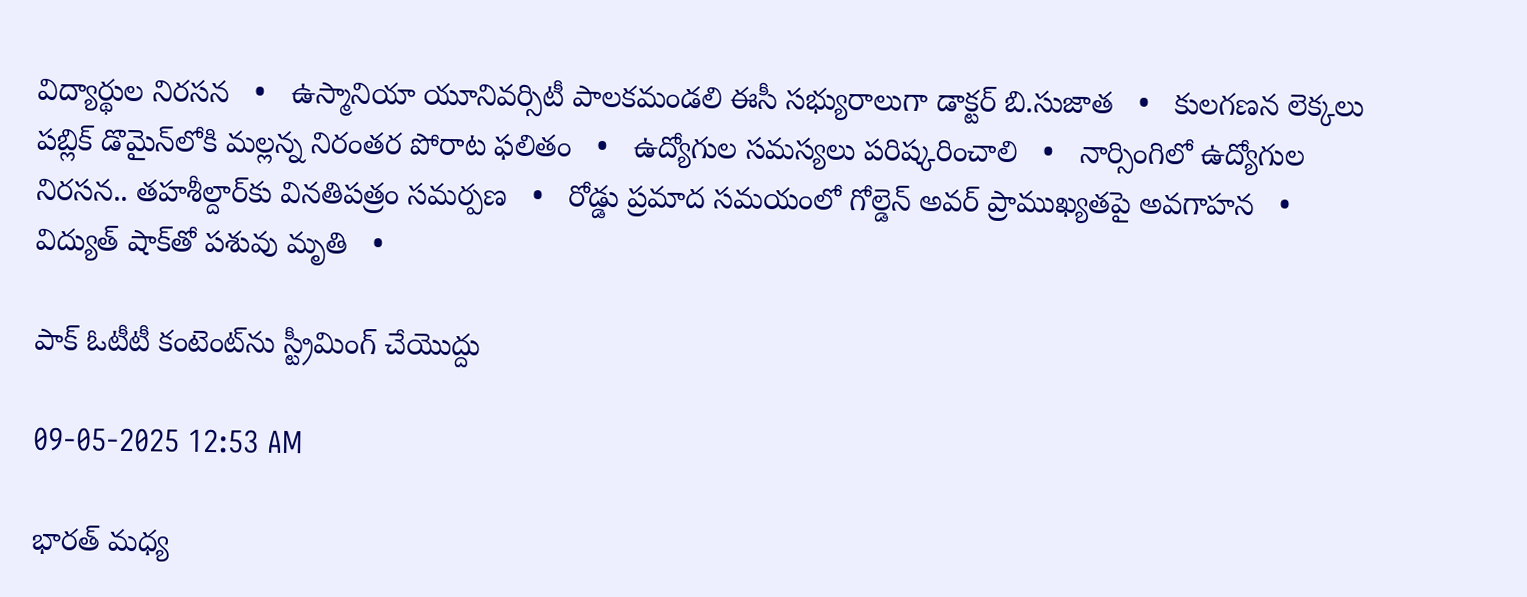విద్యార్థుల నిరసన   •   ఉస్మానియా యూనివర్సిటీ పాలకమండలి ఈసీ సభ్యురాలుగా డాక్టర్ బి.సుజాత   •   కులగణన లెక్కలు పబ్లిక్ డొమైన్‌లోకి మల్లన్న నిరంతర పోరాట ఫలితం   •   ఉద్యోగుల సమస్యలు పరిష్కరించాలి   •   నార్సింగిలో ఉద్యోగుల నిరసన.. తహశీల్దార్‌కు వినతిపత్రం సమర్పణ   •   రోడ్డు ప్రమాద సమయంలో గోల్డెన్ అవర్ ప్రాముఖ్యతపై అవగాహన   •   విద్యుత్ షాక్‌తో పశువు మృతి   •

పాక్ ఓటీటీ కంటెంట్‌ను స్ట్రీమింగ్ చేయొద్దు

09-05-2025 12:53 AM

భారత్ మధ్య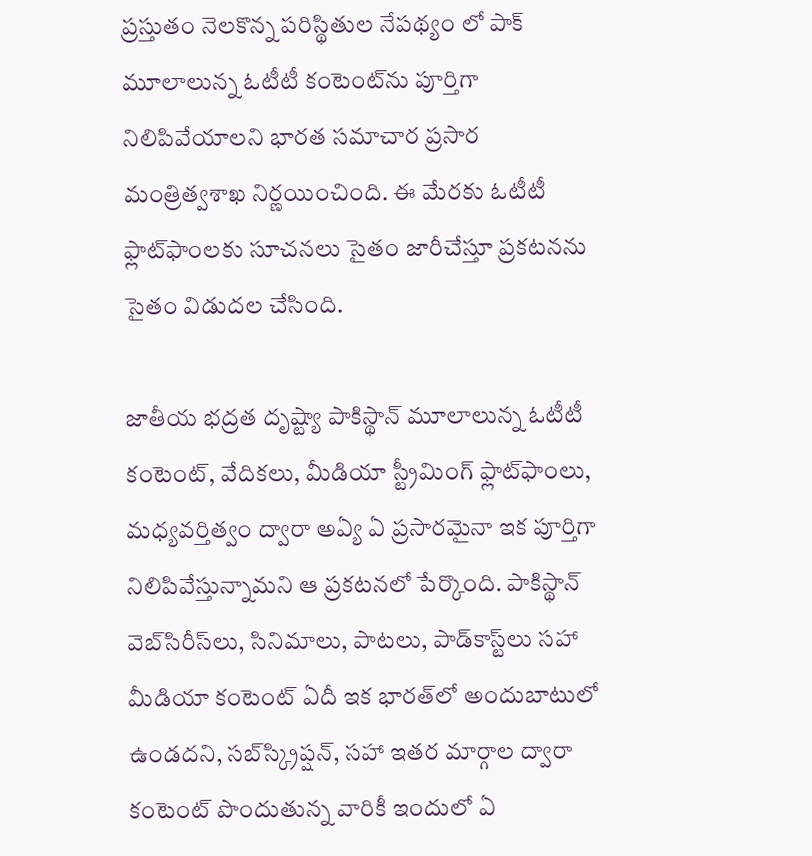ప్రస్తుతం నెలకొన్న పరిస్థితుల నేపథ్యం లో పాక్ మూలాలున్న ఓటీటీ కంటెంట్‌ను పూర్తిగా నిలిపివేయాలని భారత సమాచార ప్రసార మంత్రిత్వశాఖ నిర్ణయించింది. ఈ మేరకు ఓటీటీ ఫ్లాట్‌ఫాంలకు సూచనలు సైతం జారీచేస్తూ ప్రకటనను సైతం విడుదల చేసింది.

జాతీయ భద్రత దృష్ట్యా పాకిస్థాన్ మూలాలున్న ఓటీటీ కంటెంట్, వేదికలు, మీడియా స్ట్రీమింగ్ ఫ్లాట్‌ఫాంలు, మధ్యవర్తిత్వం ద్వారా అఏ్య ఏ ప్రసారమైనా ఇక పూర్తిగా నిలిపివేస్తున్నామని ఆ ప్రకటనలో పేర్కొంది. పాకిస్థాన్ వెబ్‌సిరీస్‌లు, సినిమాలు, పాటలు, పాడ్‌కాస్ట్‌లు సహా మీడియా కంటెంట్ ఏదీ ఇక భారత్‌లో అందుబాటులో ఉండదని, సబ్‌స్క్రిప్షన్, సహా ఇతర మార్గాల ద్వారా కంటెంట్ పొందుతున్న వారికీ ఇందులో ఏ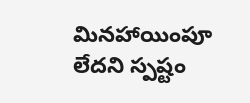మినహాయింపూ లేదని స్పష్టం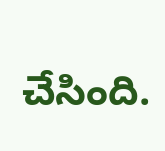చేసింది.